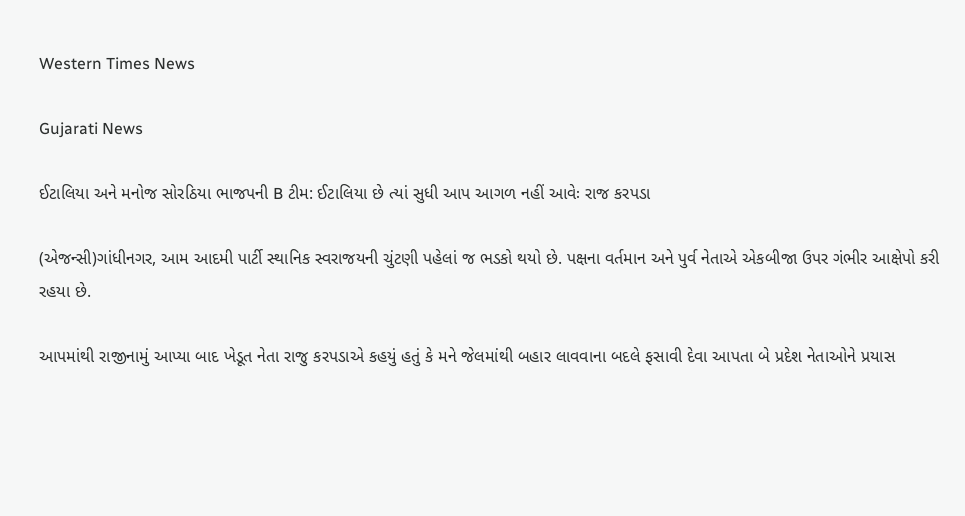Western Times News

Gujarati News

ઈટાલિયા અને મનોજ સોરઠિયા ભાજપની B ટીમ: ઈટાલિયા છે ત્યાં સુધી આપ આગળ નહીં આવેઃ રાજ કરપડા

(એજન્સી)ગાંધીનગર, આમ આદમી પાર્ટી સ્થાનિક સ્વરાજયની ચુંટણી પહેલાં જ ભડકો થયો છે. પક્ષના વર્તમાન અને પુર્વ નેતાએ એકબીજા ઉપર ગંભીર આક્ષેપો કરી રહયા છે.

આપમાંથી રાજીનામું આપ્યા બાદ ખેડૂત નેતા રાજુ કરપડાએ કહયું હતું કે મને જેલમાંથી બહાર લાવવાના બદલે ફસાવી દેવા આપતા બે પ્રદેશ નેતાઓને પ્રયાસ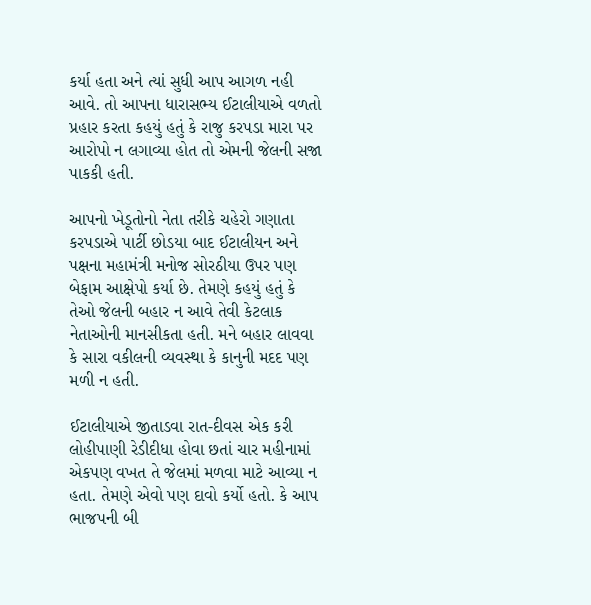કર્યા હતા અને ત્યાં સુધી આપ આગળ નહી આવે. તો આપના ધારાસભ્ય ઈટાલીયાએ વળતો પ્રહાર કરતા કહયું હતું કે રાજુ કરપડા મારા પર આરોપો ન લગાવ્યા હોત તો એમની જેલની સજા પાકકી હતી.

આપનો ખેડૂતોનો નેતા તરીકે ચહેરો ગણાતા કરપડાએ પાર્ટી છોડયા બાદ ઈટાલીયન અને પક્ષના મહામંત્રી મનોજ સોરઠીયા ઉપર પણ બેફામ આક્ષેપો કર્યા છે. તેમણે કહયું હતું કે તેઓ જેલની બહાર ન આવે તેવી કેટલાક નેતાઓની માનસીકતા હતી. મને બહાર લાવવા કે સારા વકીલની વ્યવસ્થા કે કાનુની મદદ પણ મળી ન હતી.

ઈટાલીયાએ જીતાડવા રાત-દીવસ એક કરી લોહીપાણી રેડીદીધા હોવા છતાં ચાર મહીનામાં એકપણ વખત તે જેલમાં મળવા માટે આવ્યા ન હતા. તેમણે એવો પણ દાવો કર્યો હતો. કે આપ ભાજપની બી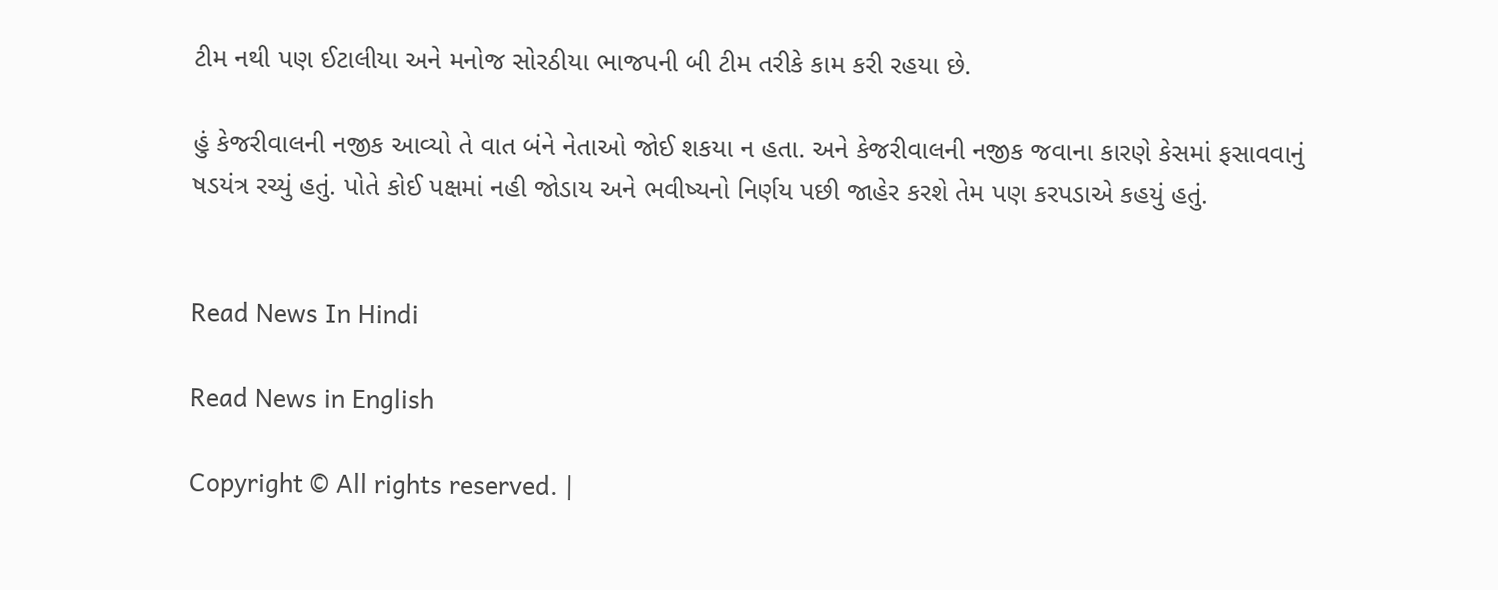ટીમ નથી પણ ઈટાલીયા અને મનોજ સોરઠીયા ભાજપની બી ટીમ તરીકે કામ કરી રહયા છે.

હું કેજરીવાલની નજીક આવ્યો તે વાત બંને નેતાઓ જોઈ શકયા ન હતા. અને કેજરીવાલની નજીક જવાના કારણે કેસમાં ફસાવવાનું ષડયંત્ર રચ્યું હતું. પોતે કોઈ પક્ષમાં નહી જોડાય અને ભવીષ્યનો નિર્ણય પછી જાહેર કરશે તેમ પણ કરપડાએ કહયું હતું.


Read News In Hindi

Read News in English

Copyright © All rights reserved. |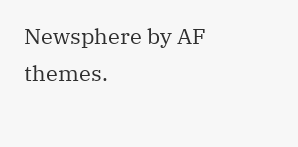Newsphere by AF themes.